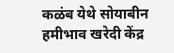कळंब येथे सोयाबीन हमीभाव खरेदी केंद्र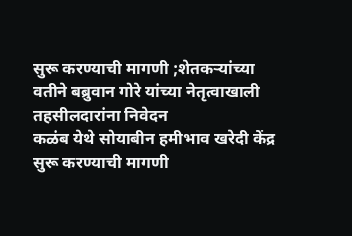सुरू करण्याची मागणी ;शेतकऱ्यांच्या वतीने बब्रुवान गोरे यांच्या नेतृत्वाखाली तहसीलदारांना निवेदन
कळंब येथे सोयाबीन हमीभाव खरेदी केंद्र सुरू करण्याची मागणी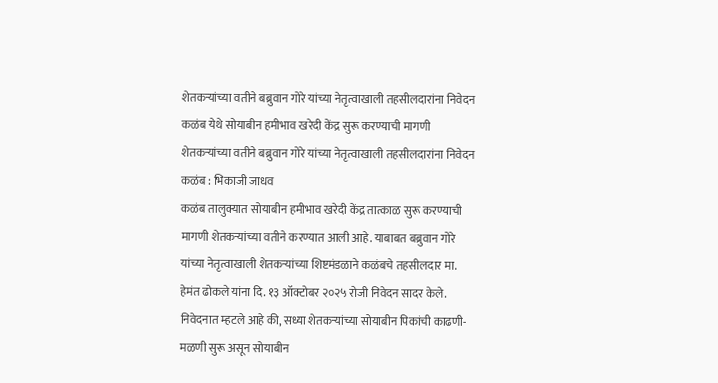शेतकऱ्यांच्या वतीने बब्रुवान गोरे यांच्या नेतृत्वाखाली तहसीलदारांना निवेदन
कळंब येथे सोयाबीन हमीभाव खरेदी केंद्र सुरू करण्याची मागणी
शेतकऱ्यांच्या वतीने बब्रुवान गोरे यांच्या नेतृत्वाखाली तहसीलदारांना निवेदन
कळंब : भिकाजी जाधव
कळंब तालुक्यात सोयाबीन हमीभाव खरेदी केंद्र तात्काळ सुरू करण्याची मागणी शेतकऱ्यांच्या वतीने करण्यात आली आहे. याबाबत बब्रुवान गोरे यांच्या नेतृत्वाखाली शेतकऱ्यांच्या शिष्टमंडळाने कळंबचे तहसीलदार मा. हेमंत ढोकले यांना दि. १३ ऑक्टोबर २०२५ रोजी निवेदन सादर केले.
निवेदनात म्हटले आहे की, सध्या शेतकऱ्यांच्या सोयाबीन पिकांची काढणी-मळणी सुरू असून सोयाबीन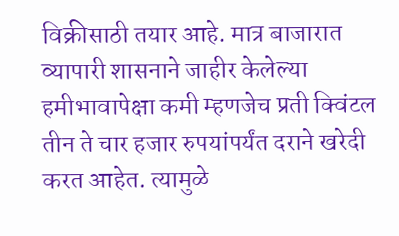विक्रीसाठी तयार आहे. मात्र बाजारात व्यापारी शासनाने जाहीर केलेल्या हमीभावापेक्षा कमी म्हणजेच प्रती क्विंटल तीन ते चार हजार रुपयांपर्यंत दराने खरेदी करत आहेत. त्यामुळे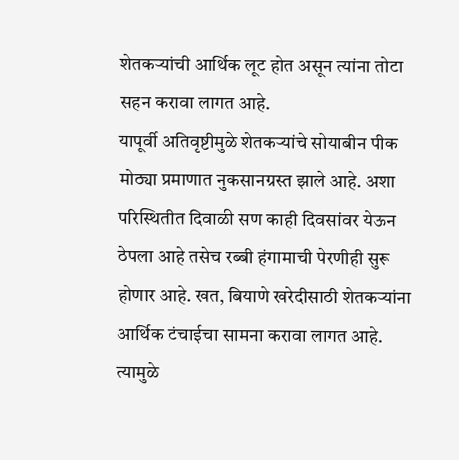शेतकऱ्यांची आर्थिक लूट होत असून त्यांना तोटा सहन करावा लागत आहे.
यापूर्वी अतिवृष्टीमुळे शेतकऱ्यांचे सोयाबीन पीक मोठ्या प्रमाणात नुकसानग्रस्त झाले आहे. अशा परिस्थितीत दिवाळी सण काही दिवसांवर येऊन ठेपला आहे तसेच रब्बी हंगामाची पेरणीही सुरू होणार आहे. खत, बियाणे खरेदीसाठी शेतकऱ्यांना आर्थिक टंचाईचा सामना करावा लागत आहे. त्यामुळे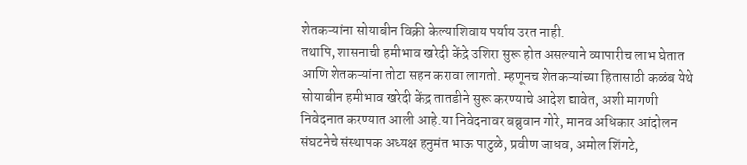शेतकऱ्यांना सोयाबीन विक्री केल्याशिवाय पर्याय उरत नाही.
तथापि, शासनाची हमीभाव खरेदी केंद्रे उशिरा सुरू होत असल्याने व्यापारीच लाभ घेतात आणि शेतकऱ्यांना तोटा सहन करावा लागतो. म्हणूनच शेतकऱ्यांच्या हितासाठी कळंब येथे सोयाबीन हमीभाव खरेदी केंद्र तातडीने सुरू करण्याचे आदेश द्यावेत, अशी मागणी निवेदनात करण्यात आली आहे.या निवेदनावर बब्रुवान गोरे, मानव अधिकार आंदोलन संघटनेचे संस्थापक अध्यक्ष हनुमंत भाऊ पाटुळे, प्रवीण जाधव, अमोल शिंगटे,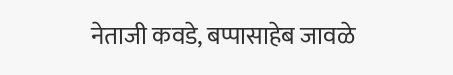नेताजी कवडे, बप्पासाहेब जावळे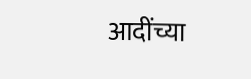आदींच्या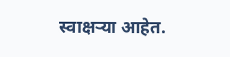स्वाक्षऱ्या आहेत.